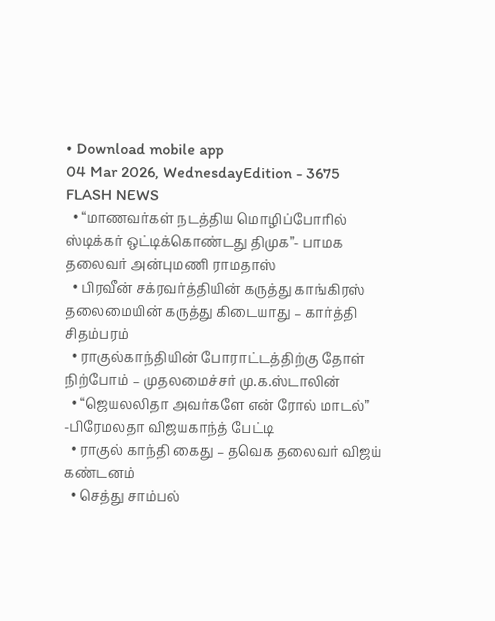• Download mobile app
04 Mar 2026, WednesdayEdition - 3675
FLASH NEWS
  • “மாணவர்கள் நடத்திய மொழிப்போரில் ஸ்டிக்கர் ஒட்டிக்கொண்டது திமுக”- பாமக தலைவர் அன்புமணி ராமதாஸ்
  • பிரவீன் சக்ரவர்த்தியின் கருத்து காங்கிரஸ் தலைமையின் கருத்து கிடையாது – கார்த்தி சிதம்பரம்
  • ராகுல்காந்தியின் போராட்டத்திற்கு தோள் நிற்போம் – முதலமைச்சர் மு.க.ஸ்டாலின்
  • “ஜெயலலிதா அவர்களே என் ரோல் மாடல்” -பிரேமலதா விஜயகாந்த் பேட்டி
  • ராகுல் காந்தி கைது – தவெக தலைவர் விஜய் கண்டனம்
  • செத்து சாம்பல்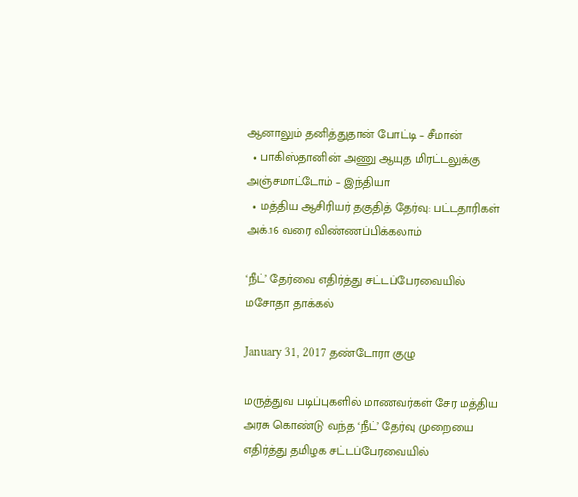ஆனாலும் தனித்துதான் போட்டி – சீமான்
  • பாகிஸ்தானின் அணு ஆயுத மிரட்டலுக்கு அஞ்சமாட்டோம் – இந்தியா
  • மத்திய ஆசிரியர் தகுதித் தேர்வு: பட்டதாரிகள் அக்.16 வரை விண்ணப்பிக்கலாம்

‘நீட்’ தேர்வை எதிர்த்து சட்டப்பேரவையில் மசோதா தாக்கல்

January 31, 2017 தண்டோரா குழு

மருத்துவ படிப்புகளில் மாணவர்கள் சேர மத்திய அரசு கொண்டு வந்த ‘நீட்’ தேர்வு முறையை எதிர்த்து தமிழக சட்டப்பேரவையில்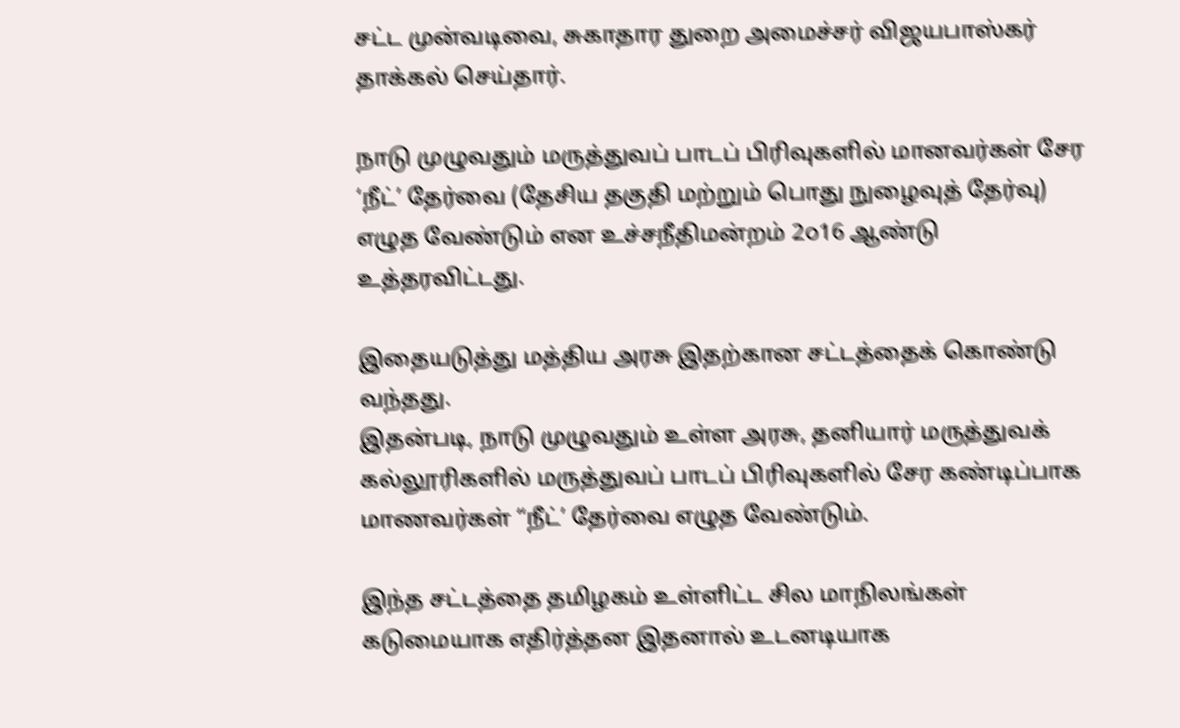சட்ட முன்வடிவை, சுகாதார துறை அமைச்சர் விஜயபாஸ்கர் தாக்கல் செய்தார்.

நாடு முழுவதும் மருத்துவப் பாடப் பிரிவுகளில் மானவர்கள் சேர ‘நீட்’ தேர்வை (தேசிய தகுதி மற்றும் பொது நுழைவுத் தேர்வு) எழுத வேண்டும் என உச்சநீதிமன்றம் 2௦16 ஆண்டு உத்தரவிட்டது.

இதையடுத்து மத்திய அரசு இதற்கான சட்டத்தைக் கொண்டு வந்தது.
இதன்படி, நாடு முழுவதும் உள்ள அரசு, தனியார் மருத்துவக் கல்லூரிகளில் மருத்துவப் பாடப் பிரிவுகளில் சேர கண்டிப்பாக மாணவர்கள் “நீட்’ தேர்வை எழுத வேண்டும்.

இந்த சட்டத்தை தமிழகம் உள்ளிட்ட சில மாநிலங்கள் கடுமையாக எதிர்த்தன இதனால் உடனடியாக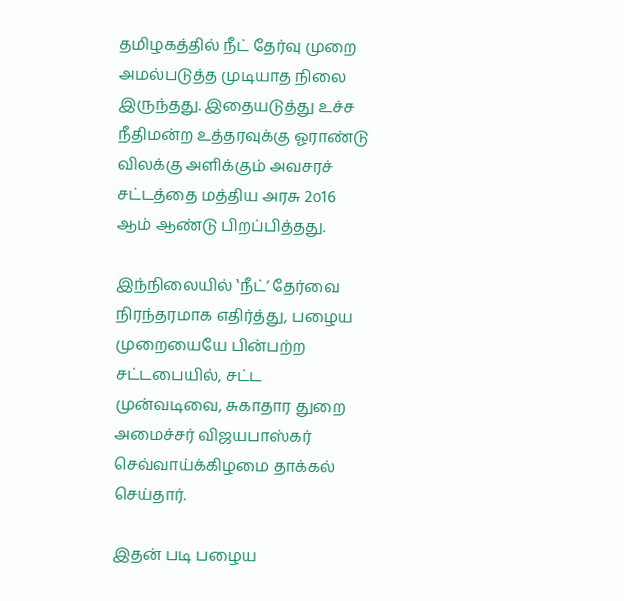தமிழகத்தில் நீட் தேர்வு முறை அமல்படுத்த முடியாத நிலை இருந்தது. இதையடுத்து உச்ச நீதிமன்ற உத்தரவுக்கு ஓராண்டு விலக்கு அளிக்கும் அவசரச் சட்டத்தை மத்திய அரசு 2௦16 ஆம் ஆண்டு பிறப்பித்தது.

இந்நிலையில் ‛நீட்’ தேர்வை நிரந்தரமாக எதிர்த்து, பழைய முறையையே பின்பற்ற சட்டபையில், சட்ட முன்வடிவை, சுகாதார துறை அமைச்சர் விஜயபாஸ்கர் செவ்வாய்க்கிழமை தாக்கல் செய்தார்.

இதன் படி பழைய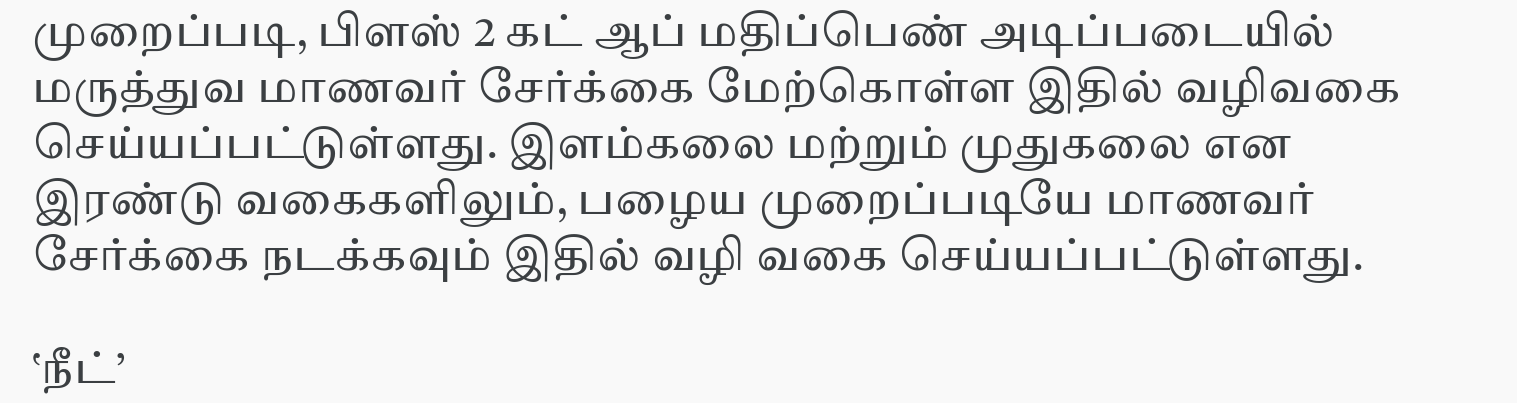முறைப்படி, பிளஸ் 2 கட் ஆப் மதிப்பெண் அடிப்படையில் மருத்துவ மாணவர் சேர்க்கை மேற்கொள்ள இதில் வழிவகை செய்யப்பட்டுள்ளது. இளம்கலை மற்றும் முதுகலை என இரண்டு வகைகளிலும், பழைய முறைப்படியே மாணவர் சேர்க்கை நடக்கவும் இதில் வழி வகை செய்யப்பட்டுள்ளது.

‛நீட்’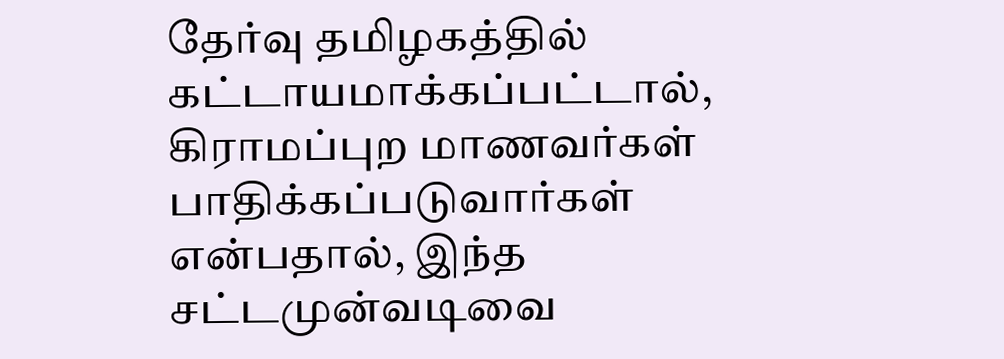தேர்வு தமிழகத்தில் கட்டாயமாக்கப்பட்டால், கிராமப்புற மாணவர்கள் பாதிக்கப்படுவார்கள் என்பதால், இந்த சட்டமுன்வடிவை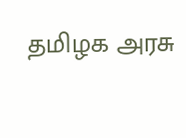தமிழக அரசு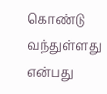கொண்டு வந்துள்ளது என்பது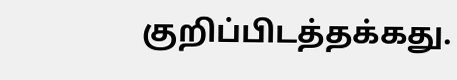குறிப்பிடத்தக்கது.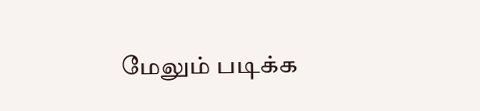மேலும் படிக்க